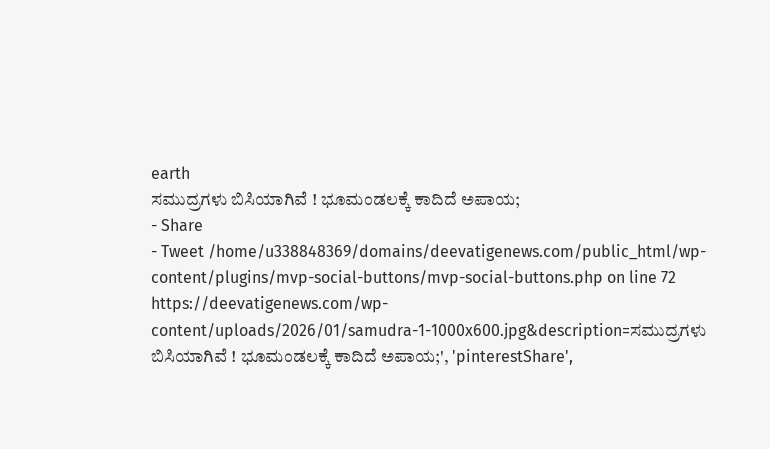earth
ಸಮುದ್ರಗಳು ಬಿಸಿಯಾಗಿವೆ ! ಭೂಮಂಡಲಕ್ಕೆ ಕಾದಿದೆ ಅಪಾಯ;
- Share
- Tweet /home/u338848369/domains/deevatigenews.com/public_html/wp-content/plugins/mvp-social-buttons/mvp-social-buttons.php on line 72
https://deevatigenews.com/wp-content/uploads/2026/01/samudra-1-1000x600.jpg&description=ಸಮುದ್ರಗಳು ಬಿಸಿಯಾಗಿವೆ ! ಭೂಮಂಡಲಕ್ಕೆ ಕಾದಿದೆ ಅಪಾಯ;', 'pinterestShare',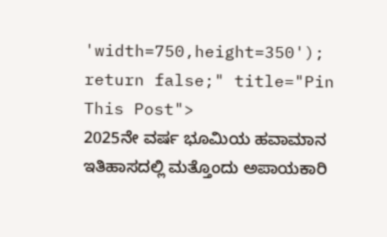'width=750,height=350'); return false;" title="Pin This Post">
2025ನೇ ವರ್ಷ ಭೂಮಿಯ ಹವಾಮಾನ ಇತಿಹಾಸದಲ್ಲಿ ಮತ್ತೊಂದು ಅಪಾಯಕಾರಿ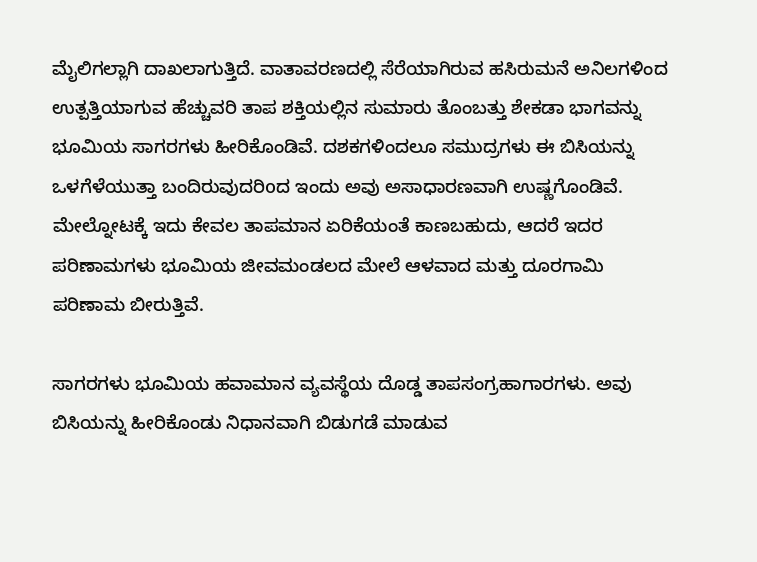ಮೈಲಿಗಲ್ಲಾಗಿ ದಾಖಲಾಗುತ್ತಿದೆ. ವಾತಾವರಣದಲ್ಲಿ ಸೆರೆಯಾಗಿರುವ ಹಸಿರುಮನೆ ಅನಿಲಗಳಿಂದ ಉತ್ಪತ್ತಿಯಾಗುವ ಹೆಚ್ಚುವರಿ ತಾಪ ಶಕ್ತಿಯಲ್ಲಿನ ಸುಮಾರು ತೊಂಬತ್ತು ಶೇಕಡಾ ಭಾಗವನ್ನು ಭೂಮಿಯ ಸಾಗರಗಳು ಹೀರಿಕೊಂಡಿವೆ. ದಶಕಗಳಿಂದಲೂ ಸಮುದ್ರಗಳು ಈ ಬಿಸಿಯನ್ನು ಒಳಗೆಳೆಯುತ್ತಾ ಬಂದಿರುವುದರಿoದ ಇಂದು ಅವು ಅಸಾಧಾರಣವಾಗಿ ಉಷ್ಣಗೊಂಡಿವೆ. ಮೇಲ್ನೋಟಕ್ಕೆ ಇದು ಕೇವಲ ತಾಪಮಾನ ಏರಿಕೆಯಂತೆ ಕಾಣಬಹುದು, ಆದರೆ ಇದರ ಪರಿಣಾಮಗಳು ಭೂಮಿಯ ಜೀವಮಂಡಲದ ಮೇಲೆ ಆಳವಾದ ಮತ್ತು ದೂರಗಾಮಿ ಪರಿಣಾಮ ಬೀರುತ್ತಿವೆ.

ಸಾಗರಗಳು ಭೂಮಿಯ ಹವಾಮಾನ ವ್ಯವಸ್ಥೆಯ ದೊಡ್ಡ ತಾಪಸಂಗ್ರಹಾಗಾರಗಳು. ಅವು ಬಿಸಿಯನ್ನು ಹೀರಿಕೊಂಡು ನಿಧಾನವಾಗಿ ಬಿಡುಗಡೆ ಮಾಡುವ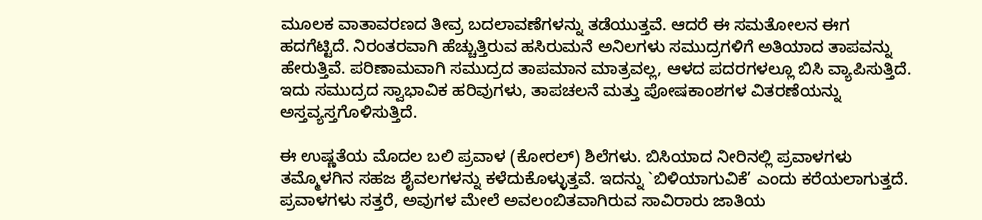ಮೂಲಕ ವಾತಾವರಣದ ತೀವ್ರ ಬದಲಾವಣೆಗಳನ್ನು ತಡೆಯುತ್ತವೆ. ಆದರೆ ಈ ಸಮತೋಲನ ಈಗ ಹದಗೆಟ್ಟಿದೆ. ನಿರಂತರವಾಗಿ ಹೆಚ್ಚುತ್ತಿರುವ ಹಸಿರುಮನೆ ಅನಿಲಗಳು ಸಮುದ್ರಗಳಿಗೆ ಅತಿಯಾದ ತಾಪವನ್ನು ಹೇರುತ್ತಿವೆ. ಪರಿಣಾಮವಾಗಿ ಸಮುದ್ರದ ತಾಪಮಾನ ಮಾತ್ರವಲ್ಲ, ಆಳದ ಪದರಗಳಲ್ಲೂ ಬಿಸಿ ವ್ಯಾಪಿಸುತ್ತಿದೆ. ಇದು ಸಮುದ್ರದ ಸ್ವಾಭಾವಿಕ ಹರಿವುಗಳು, ತಾಪಚಲನೆ ಮತ್ತು ಪೋಷಕಾಂಶಗಳ ವಿತರಣೆಯನ್ನು ಅಸ್ತವ್ಯಸ್ತಗೊಳಿಸುತ್ತಿದೆ.

ಈ ಉಷ್ಣತೆಯ ಮೊದಲ ಬಲಿ ಪ್ರವಾಳ (ಕೋರಲ್) ಶಿಲೆಗಳು. ಬಿಸಿಯಾದ ನೀರಿನಲ್ಲಿ ಪ್ರವಾಳಗಳು ತಮ್ಮೊಳಗಿನ ಸಹಜ ಶೈವಲಗಳನ್ನು ಕಳೆದುಕೊಳ್ಳುತ್ತವೆ. ಇದನ್ನು `ಬಿಳಿಯಾಗುವಿಕೆ’ ಎಂದು ಕರೆಯಲಾಗುತ್ತದೆ. ಪ್ರವಾಳಗಳು ಸತ್ತರೆ, ಅವುಗಳ ಮೇಲೆ ಅವಲಂಬಿತವಾಗಿರುವ ಸಾವಿರಾರು ಜಾತಿಯ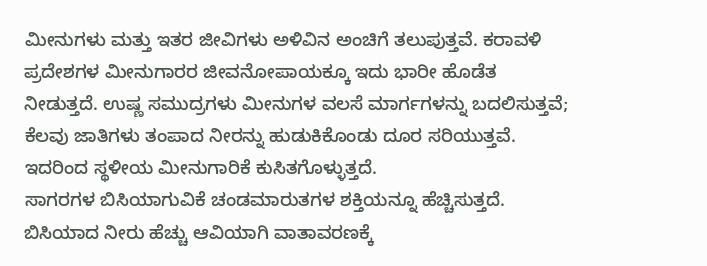ಮೀನುಗಳು ಮತ್ತು ಇತರ ಜೀವಿಗಳು ಅಳಿವಿನ ಅಂಚಿಗೆ ತಲುಪುತ್ತವೆ. ಕರಾವಳಿ ಪ್ರದೇಶಗಳ ಮೀನುಗಾರರ ಜೀವನೋಪಾಯಕ್ಕೂ ಇದು ಭಾರೀ ಹೊಡೆತ ನೀಡುತ್ತದೆ. ಉಷ್ಣ ಸಮುದ್ರಗಳು ಮೀನುಗಳ ವಲಸೆ ಮಾರ್ಗಗಳನ್ನು ಬದಲಿಸುತ್ತವೆ; ಕೆಲವು ಜಾತಿಗಳು ತಂಪಾದ ನೀರನ್ನು ಹುಡುಕಿಕೊಂಡು ದೂರ ಸರಿಯುತ್ತವೆ. ಇದರಿಂದ ಸ್ಥಳೀಯ ಮೀನುಗಾರಿಕೆ ಕುಸಿತಗೊಳ್ಳುತ್ತದೆ.
ಸಾಗರಗಳ ಬಿಸಿಯಾಗುವಿಕೆ ಚಂಡಮಾರುತಗಳ ಶಕ್ತಿಯನ್ನೂ ಹೆಚ್ಚಿಸುತ್ತದೆ. ಬಿಸಿಯಾದ ನೀರು ಹೆಚ್ಚು ಆವಿಯಾಗಿ ವಾತಾವರಣಕ್ಕೆ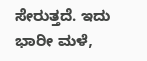ಸೇರುತ್ತದೆ. ಇದು ಭಾರೀ ಮಳೆ,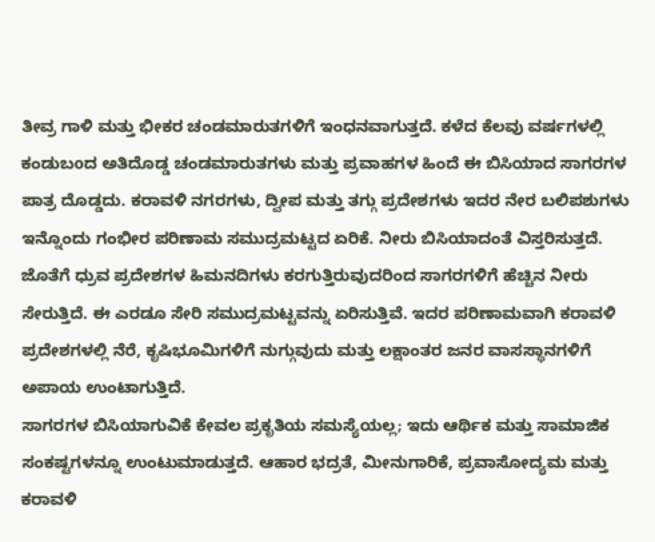ತೀವ್ರ ಗಾಳಿ ಮತ್ತು ಭೀಕರ ಚಂಡಮಾರುತಗಳಿಗೆ ಇಂಧನವಾಗುತ್ತದೆ. ಕಳೆದ ಕೆಲವು ವರ್ಷಗಳಲ್ಲಿ ಕಂಡುಬoದ ಅತಿದೊಡ್ಡ ಚಂಡಮಾರುತಗಳು ಮತ್ತು ಪ್ರವಾಹಗಳ ಹಿಂದೆ ಈ ಬಿಸಿಯಾದ ಸಾಗರಗಳ ಪಾತ್ರ ದೊಡ್ಡದು. ಕರಾವಳಿ ನಗರಗಳು, ದ್ವೀಪ ಮತ್ತು ತಗ್ಗು ಪ್ರದೇಶಗಳು ಇದರ ನೇರ ಬಲಿಪಶುಗಳು ಇನ್ನೊಂದು ಗಂಭೀರ ಪರಿಣಾಮ ಸಮುದ್ರಮಟ್ಟದ ಏರಿಕೆ. ನೀರು ಬಿಸಿಯಾದಂತೆ ವಿಸ್ತರಿಸುತ್ತದೆ. ಜೊತೆಗೆ ಧ್ರುವ ಪ್ರದೇಶಗಳ ಹಿಮನದಿಗಳು ಕರಗುತ್ತಿರುವುದರಿಂದ ಸಾಗರಗಳಿಗೆ ಹೆಚ್ಚಿನ ನೀರು ಸೇರುತ್ತಿದೆ. ಈ ಎರಡೂ ಸೇರಿ ಸಮುದ್ರಮಟ್ಟವನ್ನು ಏರಿಸುತ್ತಿವೆ. ಇದರ ಪರಿಣಾಮವಾಗಿ ಕರಾವಳಿ ಪ್ರದೇಶಗಳಲ್ಲಿ ನೆರೆ, ಕೃಷಿಭೂಮಿಗಳಿಗೆ ನುಗ್ಗುವುದು ಮತ್ತು ಲಕ್ಷಾಂತರ ಜನರ ವಾಸಸ್ಥಾನಗಳಿಗೆ ಅಪಾಯ ಉಂಟಾಗುತ್ತಿದೆ.
ಸಾಗರಗಳ ಬಿಸಿಯಾಗುವಿಕೆ ಕೇವಲ ಪ್ರಕೃತಿಯ ಸಮಸ್ಯೆಯಲ್ಲ; ಇದು ಆರ್ಥಿಕ ಮತ್ತು ಸಾಮಾಜಿಕ ಸಂಕಷ್ಟಗಳನ್ನೂ ಉಂಟುಮಾಡುತ್ತದೆ. ಆಹಾರ ಭದ್ರತೆ, ಮೀನುಗಾರಿಕೆ, ಪ್ರವಾಸೋದ್ಯಮ ಮತ್ತು ಕರಾವಳಿ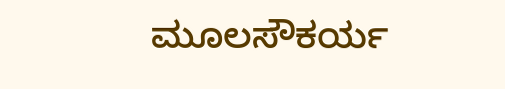ಮೂಲಸೌಕರ್ಯ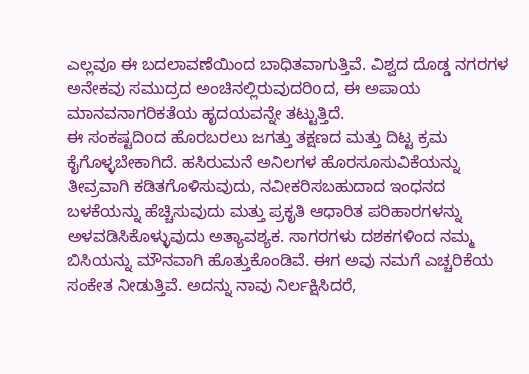ಎಲ್ಲವೂ ಈ ಬದಲಾವಣೆಯಿಂದ ಬಾಧಿತವಾಗುತ್ತಿವೆ. ವಿಶ್ವದ ದೊಡ್ಡ ನಗರಗಳ ಅನೇಕವು ಸಮುದ್ರದ ಅಂಚಿನಲ್ಲಿರುವುದರಿoದ, ಈ ಅಪಾಯ ಮಾನವನಾಗರಿಕತೆಯ ಹೃದಯವನ್ನೇ ತಟ್ಟುತ್ತಿದೆ.
ಈ ಸಂಕಷ್ಟದಿoದ ಹೊರಬರಲು ಜಗತ್ತು ತಕ್ಷಣದ ಮತ್ತು ದಿಟ್ಟ ಕ್ರಮ ಕೈಗೊಳ್ಳಬೇಕಾಗಿದೆ. ಹಸಿರುಮನೆ ಅನಿಲಗಳ ಹೊರಸೂಸುವಿಕೆಯನ್ನು ತೀವ್ರವಾಗಿ ಕಡಿತಗೊಳಿಸುವುದು, ನವೀಕರಿಸಬಹುದಾದ ಇಂಧನದ ಬಳಕೆಯನ್ನು ಹೆಚ್ಚಿಸುವುದು ಮತ್ತು ಪ್ರಕೃತಿ ಆಧಾರಿತ ಪರಿಹಾರಗಳನ್ನು ಅಳವಡಿಸಿಕೊಳ್ಳುವುದು ಅತ್ಯಾವಶ್ಯಕ. ಸಾಗರಗಳು ದಶಕಗಳಿಂದ ನಮ್ಮ ಬಿಸಿಯನ್ನು ಮೌನವಾಗಿ ಹೊತ್ತುಕೊಂಡಿವೆ. ಈಗ ಅವು ನಮಗೆ ಎಚ್ಚರಿಕೆಯ ಸಂಕೇತ ನೀಡುತ್ತಿವೆ. ಅದನ್ನು ನಾವು ನಿರ್ಲಕ್ಷಿಸಿದರೆ,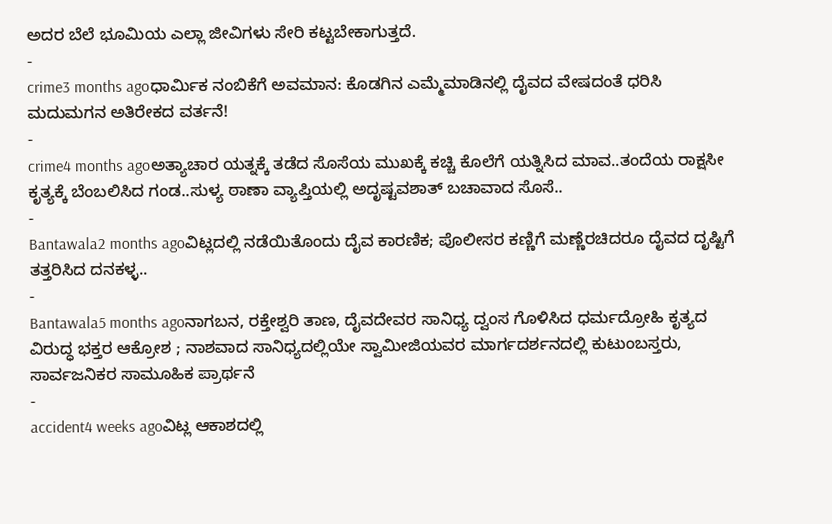ಅದರ ಬೆಲೆ ಭೂಮಿಯ ಎಲ್ಲಾ ಜೀವಿಗಳು ಸೇರಿ ಕಟ್ಟಬೇಕಾಗುತ್ತದೆ.
-
crime3 months agoಧಾರ್ಮಿಕ ನಂಬಿಕೆಗೆ ಅವಮಾನ: ಕೊಡಗಿನ ಎಮ್ಮೆಮಾಡಿನಲ್ಲಿ ದೈವದ ವೇಷದಂತೆ ಧರಿಸಿ ಮದುಮಗನ ಅತಿರೇಕದ ವರ್ತನೆ!
-
crime4 months agoಅತ್ಯಾಚಾರ ಯತ್ನಕ್ಕೆ ತಡೆದ ಸೊಸೆಯ ಮುಖಕ್ಕೆ ಕಚ್ಚಿ ಕೊಲೆಗೆ ಯತ್ನಿಸಿದ ಮಾವ..ತಂದೆಯ ರಾಕ್ಷಸೀ ಕೃತ್ಯಕ್ಕೆ ಬೆಂಬಲಿಸಿದ ಗಂಡ..ಸುಳ್ಯ ಠಾಣಾ ವ್ಯಾಪ್ತಿಯಲ್ಲಿ ಅದೃಷ್ಟವಶಾತ್ ಬಚಾವಾದ ಸೊಸೆ..
-
Bantawala2 months agoವಿಟ್ಲದಲ್ಲಿ ನಡೆಯಿತೊಂದು ದೈವ ಕಾರಣಿಕ; ಪೊಲೀಸರ ಕಣ್ಣಿಗೆ ಮಣ್ಣೆರಚಿದರೂ ದೈವದ ದೃಷ್ಟಿಗೆ ತತ್ತರಿಸಿದ ದನಕಳ್ಳ..
-
Bantawala5 months agoನಾಗಬನ, ರಕ್ತೇಶ್ವರಿ ತಾಣ, ದೈವದೇವರ ಸಾನಿಧ್ಯ ದ್ವಂಸ ಗೊಳಿಸಿದ ಧರ್ಮದ್ರೋಹಿ ಕೃತ್ಯದ ವಿರುದ್ಧ ಭಕ್ತರ ಆಕ್ರೋಶ ; ನಾಶವಾದ ಸಾನಿಧ್ಯದಲ್ಲಿಯೇ ಸ್ವಾಮೀಜಿಯವರ ಮಾರ್ಗದರ್ಶನದಲ್ಲಿ ಕುಟುಂಬಸ್ತರು, ಸಾರ್ವಜನಿಕರ ಸಾಮೂಹಿಕ ಪ್ರಾರ್ಥನೆ
-
accident4 weeks agoವಿಟ್ಲ ಆಕಾಶದಲ್ಲಿ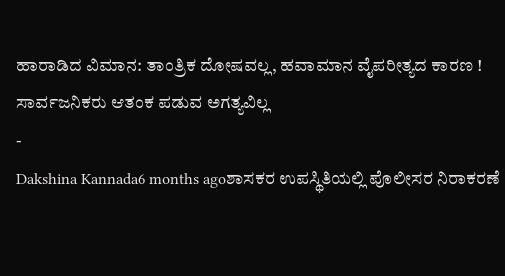ಹಾರಾಡಿದ ವಿಮಾನ: ತಾಂತ್ರಿಕ ದೋಷವಲ್ಲ, ಹವಾಮಾನ ವೈಪರೀತ್ಯದ ಕಾರಣ ! ಸಾರ್ವಜನಿಕರು ಆತಂಕ ಪಡುವ ಅಗತ್ಯವಿಲ್ಲ
-
Dakshina Kannada6 months agoಶಾಸಕರ ಉಪಸ್ಥಿತಿಯಲ್ಲಿ ಪೊಲೀಸರ ನಿರಾಕರಣೆ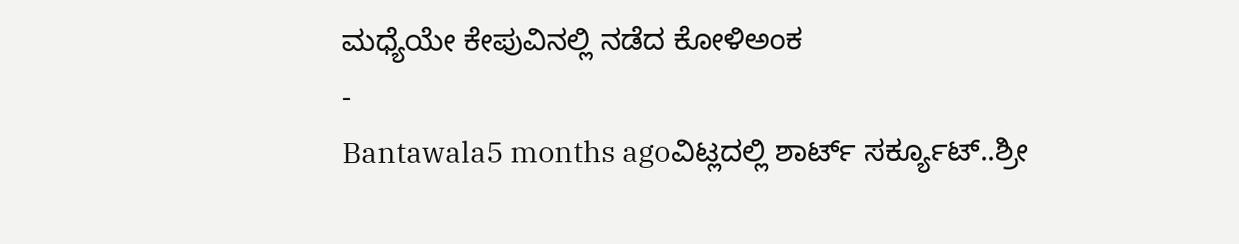ಮಧ್ಯೆಯೇ ಕೇಪುವಿನಲ್ಲಿ ನಡೆದ ಕೋಳಿಅಂಕ
-
Bantawala5 months agoವಿಟ್ಲದಲ್ಲಿ ಶಾರ್ಟ್ ಸರ್ಕ್ಯೂಟ್..ಶ್ರೀ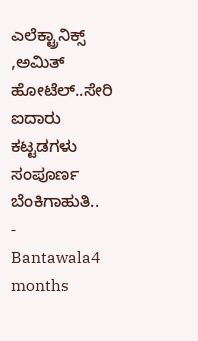ಎಲೆಕ್ಟ್ರಾನಿಕ್ಸ್ ,ಅಮಿತ್ ಹೋಟೆಲ್..ಸೇರಿ ಐದಾರು ಕಟ್ಟಡಗಳು ಸಂಪೂರ್ಣ ಬೆಂಕಿಗಾಹುತಿ..
-
Bantawala4 months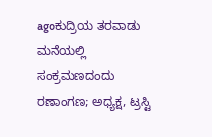agoಕುದ್ರಿಯ ತರವಾಡು ಮನೆಯಲ್ಲಿ ಸಂಕ್ರಮಣದಂದು ರಣಾಂಗಣ; ಅಧ್ಯಕ್ಷ, ಟ್ರಸ್ಟಿ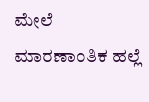ಮೇಲೆ ಮಾರಣಾಂತಿಕ ಹಲ್ಲೆ